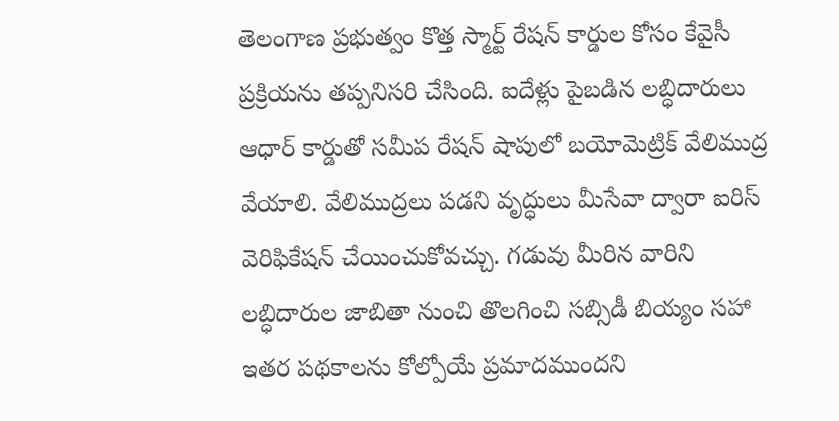తెలంగాణ ప్రభుత్వం కొత్త స్మార్ట్ రేషన్ కార్డుల కోసం కేవైసీ ప్రక్రియను తప్పనిసరి చేసింది. ఐదేళ్లు పైబడిన లబ్ధిదారులు ఆధార్ కార్డుతో సమీప రేషన్ షాపులో బయోమెట్రిక్ వేలిముద్ర వేయాలి. వేలిముద్రలు పడని వృద్ధులు మీసేవా ద్వారా ఐరిస్ వెరిఫికేషన్ చేయించుకోవచ్చు. గడువు మీరిన వారిని లబ్ధిదారుల జాబితా నుంచి తొలగించి సబ్సిడీ బియ్యం సహా ఇతర పథకాలను కోల్పోయే ప్రమాదముందని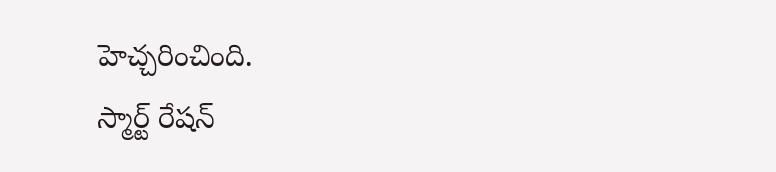హెచ్చరించింది.
స్మార్ట్ రేషన్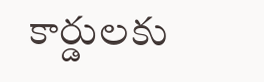కార్డులకు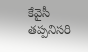కేవైసీ తప్పనిసరి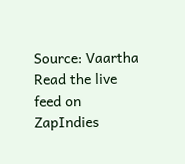Source: Vaartha
Read the live feed on ZapIndies